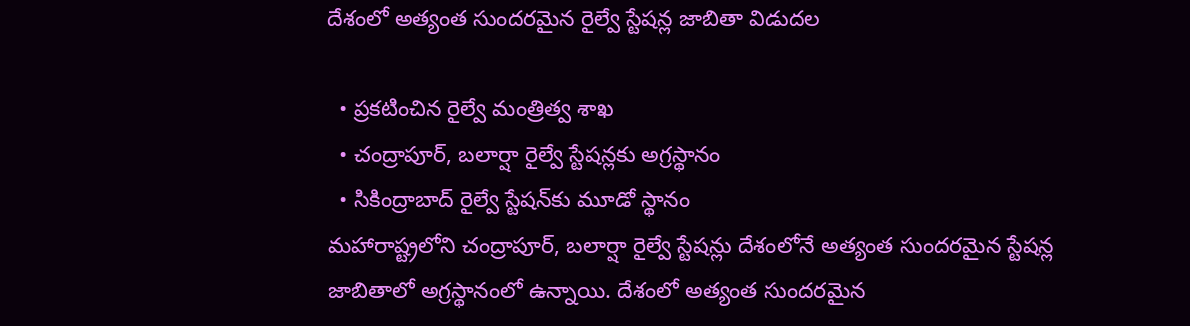దేశంలో అత్యంత సుందరమైన రైల్వే స్టేషన్ల జాబితా విడుదల

  • ప్రకటించిన రైల్వే మంత్రిత్వ శాఖ
  • చంద్రాపూర్‌, బలార్షా రైల్వే స్టేషన్లకు అగ్రస్థానం
  • సికింద్రాబాద్‌ రైల్వే స్టేషన్‌కు మూడో స్థానం
మహారాష్ట్రలోని చంద్రాపూర్‌, బలార్షా రైల్వే స్టేషన్లు దేశంలోనే అత్యంత సుందరమైన స్టేషన్ల జాబితాలో అగ్రస్థానంలో ఉన్నాయి. దేశంలో అత్యంత సుందరమైన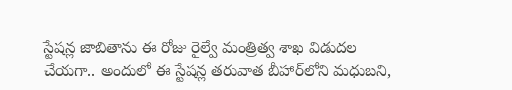స్టేషన్ల జాబితాను ఈ రోజు రైల్వే మంత్రిత్వ శాఖ విడుదల చేయగా.. అందులో ఈ స్టేషన్ల తరువాత బీహార్‌లోని మధుబని,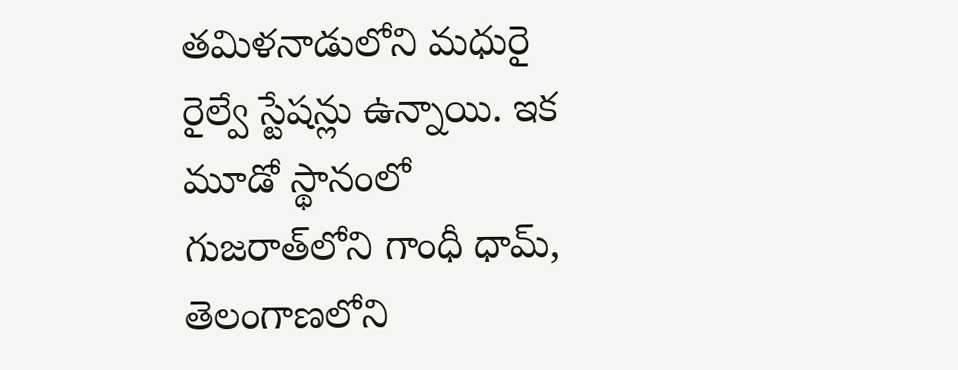తమిళనాడులోని మధురై రైల్వే స్టేషన్లు ఉన్నాయి. ఇక మూడో స్థానంలో గుజరాత్‌లోని గాంధీ ధామ్‌, తెలంగాణలోని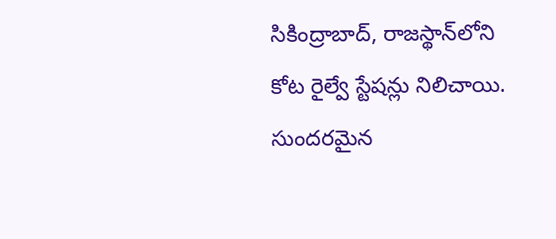సికింద్రాబాద్‌, రాజస్థాన్‌లోని కోట రైల్వే స్టేషన్లు నిలిచాయి. సుందరమైన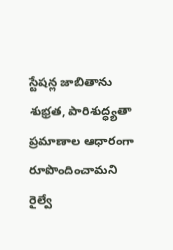స్టేషన్ల జాబితాను శుభ్రత, పారిశుద్ధ్యతా ప్రమాణాల ఆధారంగా రూపొందించామని రైల్వే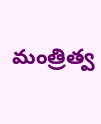మంత్రిత్వ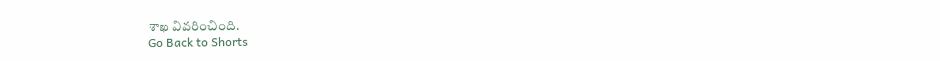శాఖ వివరించింది.
Go Back to Shorts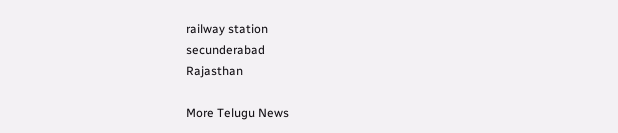railway station
secunderabad
Rajasthan

More Telugu News